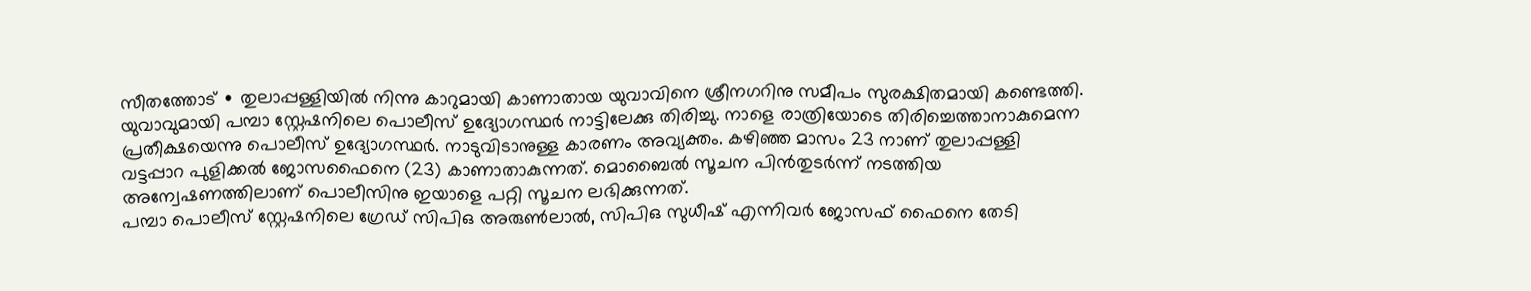സീതത്തോട് ∙ തുലാപ്പള്ളിയിൽ നിന്നു കാറുമായി കാണാതായ യുവാവിനെ ശ്രീനഗറിനു സമീപം സുരക്ഷിതമായി കണ്ടെത്തി. യുവാവുമായി പമ്പാ സ്റ്റേഷനിലെ പൊലീസ് ഉദ്യോഗസ്ഥർ നാട്ടിലേക്കു തിരിച്ചു. നാളെ രാത്രിയോടെ തിരിച്ചെത്താനാകുമെന്ന പ്രതീക്ഷയെന്നു പൊലീസ് ഉദ്യോഗസ്ഥർ. നാടുവിടാനുള്ള കാരണം അവ്യക്തം. കഴിഞ്ഞ മാസം 23 നാണ് തുലാപ്പള്ളി വട്ടപ്പാറ പുളിക്കൽ ജോസഫൈനെ (23) കാണാതാകുന്നത്. മൊബൈൽ സൂചന പിൻതുടർന്ന് നടത്തിയ അന്വേഷണത്തിലാണ് പൊലീസിനു ഇയാളെ പറ്റി സൂചന ലഭിക്കുന്നത്.
പമ്പാ പൊലീസ് സ്റ്റേഷനിലെ ഗ്രേഡ് സിപിഒ അരുൺലാൽ, സിപിഒ സുധീഷ് എന്നിവർ ജോസഫ് ഫൈനെ തേടി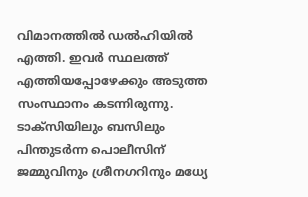വിമാനത്തിൽ ഡൽഹിയിൽ എത്തി. ഇവർ സ്ഥലത്ത് എത്തിയപ്പോഴേക്കും അടുത്ത സംസ്ഥാനം കടന്നിരുന്നു. ടാക്സിയിലും ബസിലും പിന്തുടർന്ന പൊലീസിന് ജമ്മുവിനും ശ്രീനഗറിനും മധ്യേ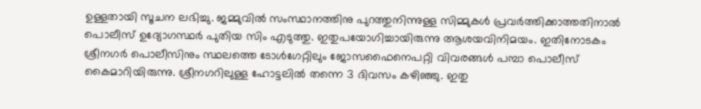ഉള്ളതായി സൂചന ലഭിച്ചു. ജമ്മുവിൽ സംസ്ഥാനത്തിനു പുറത്തുനിന്നുള്ള സിമ്മുകൾ പ്രവർത്തിക്കാത്തതിനാൽ പൊലീസ് ഉദ്യോഗസ്ഥർ പുതിയ സിം എടുത്തു. ഇതുപയോഗിച്ചായിരുന്നു ആശയവിനിമയം. ഇതിനോടകം ശ്രീനഗർ പൊലീസിനും സ്ഥലത്തെ ടോൾഗേറ്റിലും ജോസഫൈനെപറ്റി വിവരങ്ങൾ പമ്പാ പൊലീസ് കൈമാറിയിരുന്നു. ശ്രീനഗറിലുള്ള ഹോട്ടലിൽ തന്നെ 3 ദിവസം കഴിഞ്ഞു. ഇതു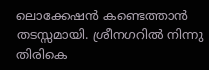ലൊക്കേഷൻ കണ്ടെത്താൻ തടസ്സമായി. ശ്രീനഗറിൽ നിന്നു തിരികെ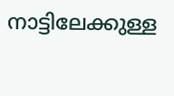നാട്ടിലേക്കുള്ള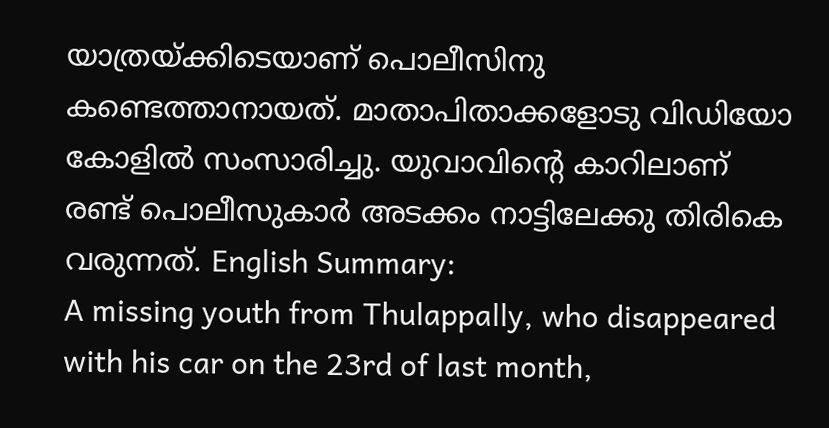യാത്രയ്ക്കിടെയാണ് പൊലീസിനു കണ്ടെത്താനായത്. മാതാപിതാക്കളോടു വിഡിയോ കോളിൽ സംസാരിച്ചു. യുവാവിന്റെ കാറിലാണ് രണ്ട് പൊലീസുകാർ അടക്കം നാട്ടിലേക്കു തിരികെ വരുന്നത്. English Summary:
A missing youth from Thulappally, who disappeared with his car on the 23rd of last month,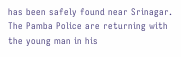has been safely found near Srinagar. The Pamba Police are returning with the young man in his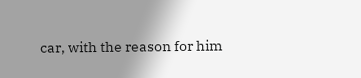car, with the reason for him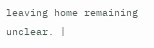leaving home remaining unclear. |